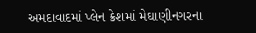અમદાવાદમાં પ્લેન ક્રેશમાં મેઘાણીનગરના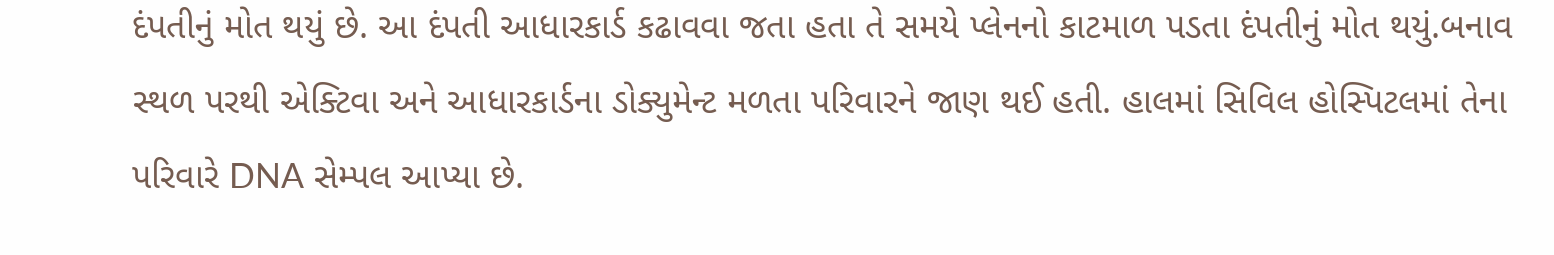દંપતીનું મોત થયું છે. આ દંપતી આધારકાર્ડ કઢાવવા જતા હતા તે સમયે પ્લેનનો કાટમાળ પડતા દંપતીનું મોત થયું.બનાવ સ્થળ પરથી એક્ટિવા અને આધારકાર્ડના ડોક્યુમેન્ટ મળતા પરિવારને જાણ થઈ હતી. હાલમાં સિવિલ હોસ્પિટલમાં તેના પરિવારે DNA સેમ્પલ આપ્યા છે.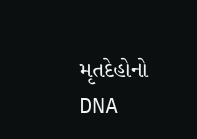મૃતદેહોનો DNA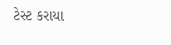ટેસ્ટ કરાયા